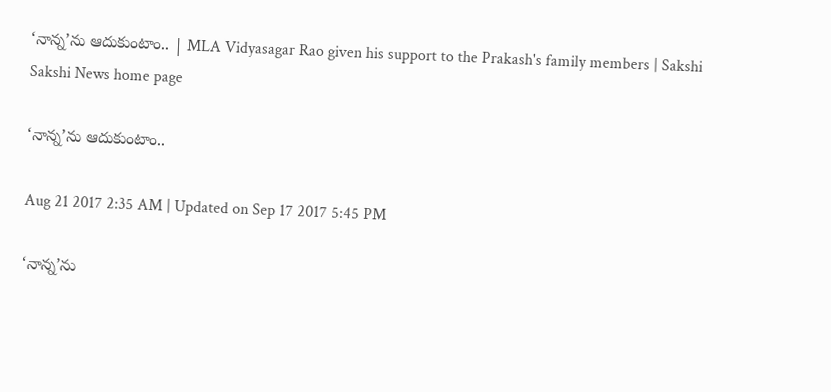‘నాన్న’ను ఆదుకుంటాం.. | MLA Vidyasagar Rao given his support to the Prakash's family members | Sakshi
Sakshi News home page

‘నాన్న’ను ఆదుకుంటాం..

Aug 21 2017 2:35 AM | Updated on Sep 17 2017 5:45 PM

‘నాన్న’ను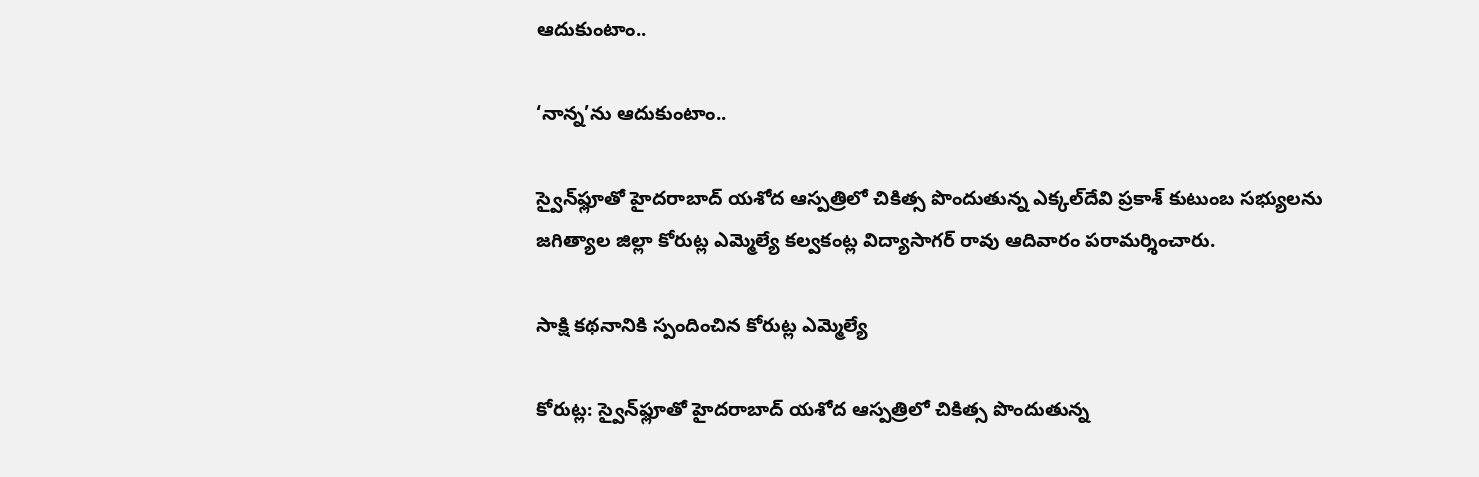ఆదుకుంటాం..

‘నాన్న’ను ఆదుకుంటాం..

స్వైన్‌ఫ్లూతో హైదరాబాద్‌ యశోద ఆస్పత్రిలో చికిత్స పొందుతున్న ఎక్కల్‌దేవి ప్రకాశ్‌ కుటుంబ సభ్యులను జగిత్యాల జిల్లా కోరుట్ల ఎమ్మెల్యే కల్వకంట్ల విద్యాసాగర్‌ రావు ఆదివారం పరామర్శించారు.

సాక్షి కథనానికి స్పందించిన కోరుట్ల ఎమ్మెల్యే

కోరుట్ల: స్వైన్‌ఫ్లూతో హైదరాబాద్‌ యశోద ఆస్పత్రిలో చికిత్స పొందుతున్న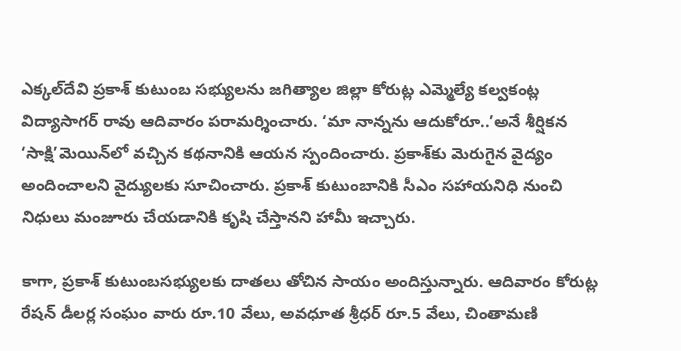ఎక్కల్‌దేవి ప్రకాశ్‌ కుటుంబ సభ్యులను జగిత్యాల జిల్లా కోరుట్ల ఎమ్మెల్యే కల్వకంట్ల విద్యాసాగర్‌ రావు ఆదివారం పరామర్శించారు. ‘మా నాన్నను ఆదుకోరూ..’అనే శీర్షికన ‘సాక్షి’మెయిన్‌లో వచ్చిన కథనానికి ఆయన స్పందించారు. ప్రకాశ్‌కు మెరుగైన వైద్యం అందించాలని వైద్యులకు సూచించారు. ప్రకాశ్‌ కుటుంబానికి సీఎం సహాయనిధి నుంచి నిధులు మంజూరు చేయడానికి కృషి చేస్తానని హామీ ఇచ్చారు.

కాగా, ప్రకాశ్‌ కుటుంబసభ్యులకు దాతలు తోచిన సాయం అందిస్తున్నారు. ఆదివారం కోరుట్ల రేషన్‌ డీలర్ల సంఘం వారు రూ.10 వేలు, అవధూత శ్రీధర్‌ రూ.5 వేలు, చింతామణి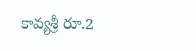కావ్యశ్రీ రూ.2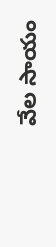వేల సాయం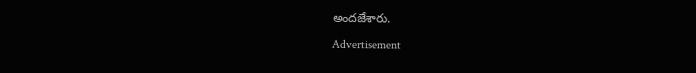అందజేశారు.

Advertisement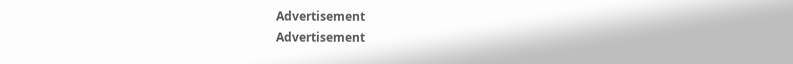Advertisement
Advertisement